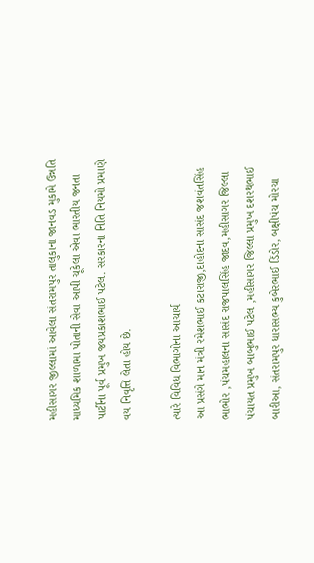મહીસાગર જીલ્લામાં આવેલા સંતરામપુર તાલુકાના જાનવડ મુકામે ઉન્નતિ માધ્યમિક શાળામા પોતાની સેવા આપી ચૂકેલા એવા ભારતીય જનતા પાર્ટીના પૂર્વ પ્રમુખ જયપ્રકાશભાઈ પટેલ. સરકારના નિતિ નિયમો પ્રમાણે વય નિવૃત્તિ લેતા હોય છે.

ત્યારે વિવિધ વિભાગોના આચાર્ય
આ પ્રસંગે માન મંત્રી રમેશભાઈ કટારાજી,દાહોદના સાસંદ જશવંતસિંહ ભાભોર ,પંચમહાલના સાસંદ રાજપાલસિંહ જાદવ,મહીસાગર જિલ્લા પંચાયત પ્રમુખ બાબુભાઈ પટેલ ,મહીસાગર જિલ્લા પ્રમુખ દશરથભાઈ બારીઆ, સંતરામપુર ધારાસભ્ય કુબેરભાઈ ડિંડોર, બક્ષીપંચ મોરચા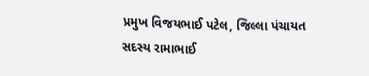પ્રમુખ વિજયભાઈ પટેલ, જિલ્લા પંચાયત સદસ્ય રામાભાઈ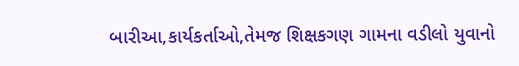બારીઆ,કાર્યકર્તાઓ,તેમજ શિક્ષકગણ ગામના વડીલો યુવાનો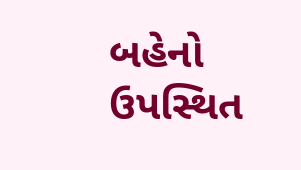બહેનો ઉપસ્થિત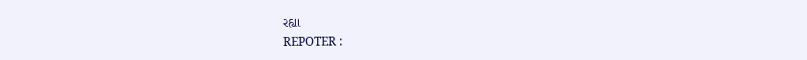રહ્યા
REPOTER :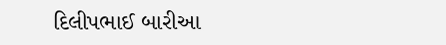દિલીપભાઈ બારીઆ